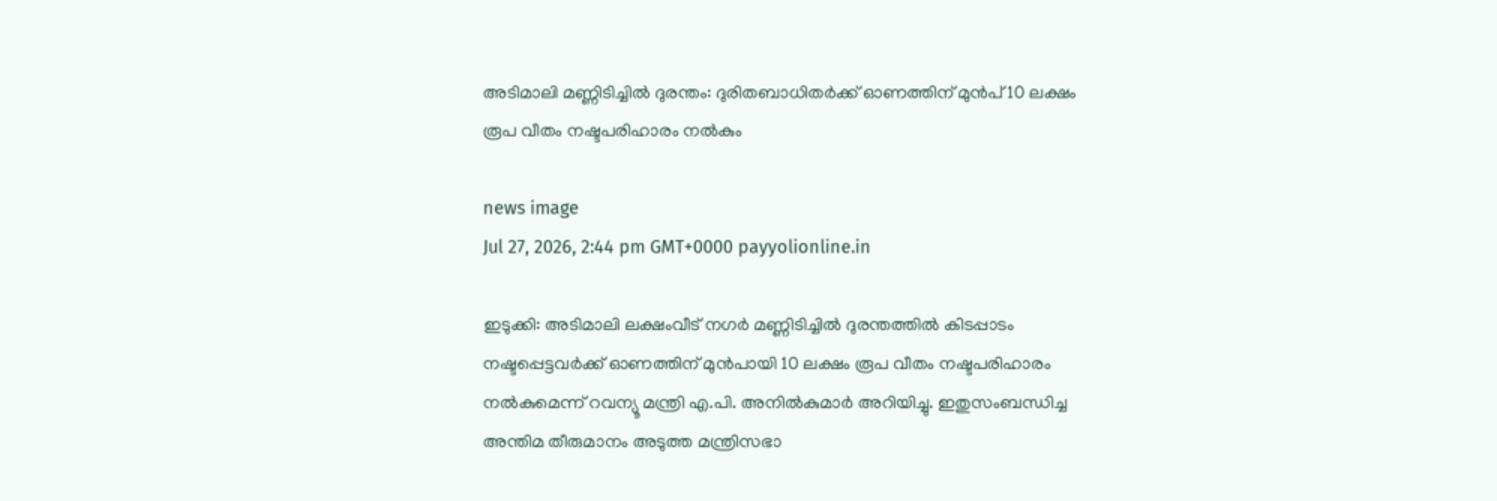അടിമാലി മണ്ണിടിച്ചില്‍ ദുരന്തം: ദുരിതബാധിതര്‍ക്ക് ഓണത്തിന് മുൻപ് 10 ലക്ഷം രൂപ വീതം നഷ്ടപരിഹാരം നല്‍കും

news image
Jul 27, 2026, 2:44 pm GMT+0000 payyolionline.in

ഇടുക്കി: അടിമാലി ലക്ഷംവീട് നഗർ മണ്ണിടിച്ചില്‍ ദുരന്തത്തില്‍ കിടപ്പാടം നഷ്ടപ്പെട്ടവർക്ക് ഓണത്തിന് മുൻപായി 10 ലക്ഷം രൂപ വീതം നഷ്ടപരിഹാരം നല്‍കുമെന്ന് റവന്യൂ മന്ത്രി എ.പി. അനില്‍കുമാർ അറിയിച്ചു. ഇതുസംബന്ധിച്ച അന്തിമ തീരുമാനം അടുത്ത മന്ത്രിസഭാ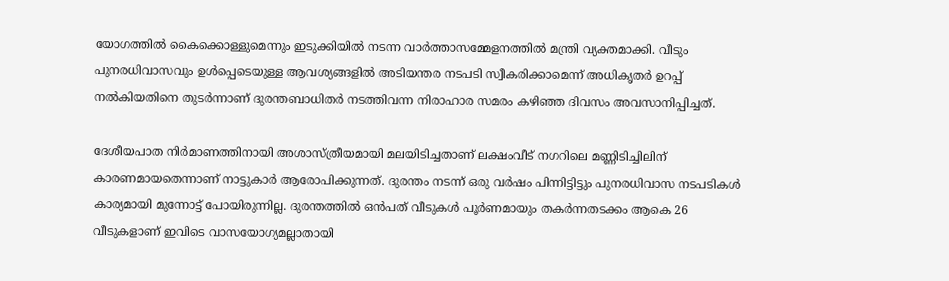യോഗത്തില്‍ കൈക്കൊള്ളുമെന്നും ഇടുക്കിയില്‍ നടന്ന വാർത്താസമ്മേളനത്തില്‍ മന്ത്രി വ്യക്തമാക്കി. വീടും പുനരധിവാസവും ഉള്‍പ്പെടെയുള്ള ആവശ്യങ്ങളില്‍ അടിയന്തര നടപടി സ്വീകരിക്കാമെന്ന് അധികൃതർ ഉറപ്പ് നല്‍കിയതിനെ തുടർന്നാണ് ദുരന്തബാധിതർ നടത്തിവന്ന നിരാഹാര സമരം കഴിഞ്ഞ ദിവസം അവസാനിപ്പിച്ചത്.

ദേശീയപാത നിർമാണത്തിനായി അശാസ്ത്രീയമായി മലയിടിച്ചതാണ് ലക്ഷംവീട് നഗറിലെ മണ്ണിടിച്ചിലിന് കാരണമായതെന്നാണ് നാട്ടുകാർ ആരോപിക്കുന്നത്. ദുരന്തം നടന്ന് ഒരു വർഷം പിന്നിട്ടിട്ടും പുനരധിവാസ നടപടികള്‍ കാര്യമായി മുന്നോട്ട് പോയിരുന്നില്ല. ദുരന്തത്തില്‍ ഒൻപത് വീടുകള്‍ പൂർണമായും തകർന്നതടക്കം ആകെ 26 വീടുകളാണ് ഇവിടെ വാസയോഗ്യമല്ലാതായി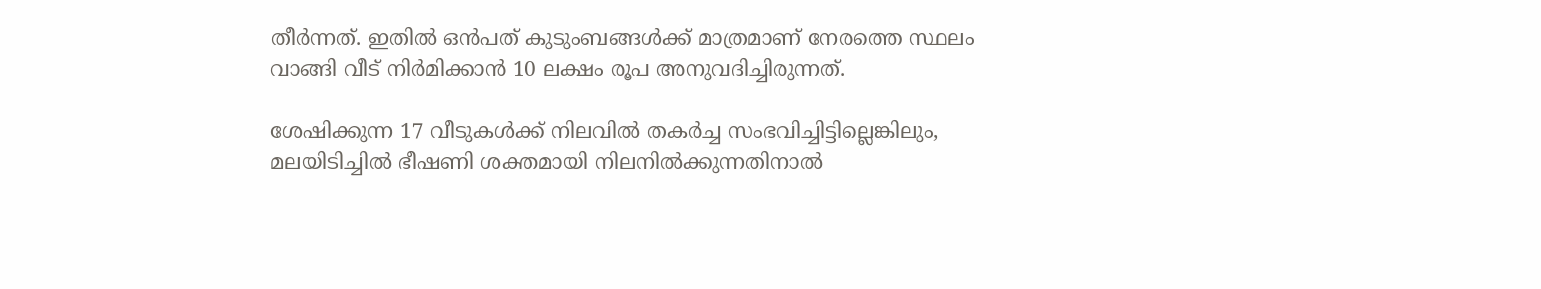തീർന്നത്. ഇതില്‍ ഒൻപത് കുടുംബങ്ങള്‍ക്ക് മാത്രമാണ് നേരത്തെ സ്ഥലം വാങ്ങി വീട് നിർമിക്കാൻ 10 ലക്ഷം രൂപ അനുവദിച്ചിരുന്നത്.

ശേഷിക്കുന്ന 17 വീടുകള്‍ക്ക് നിലവിൽ തകർച്ച സംഭവിച്ചിട്ടില്ലെങ്കിലും, മലയിടിച്ചില്‍ ഭീഷണി ശക്തമായി നിലനില്‍ക്കുന്നതിനാല്‍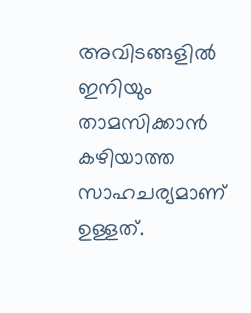അവിടങ്ങളില്‍ ഇനിയും താമസിക്കാൻ കഴിയാത്ത സാഹചര്യമാണ് ഉള്ളത്.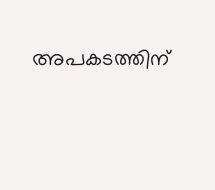അപകടത്തിന്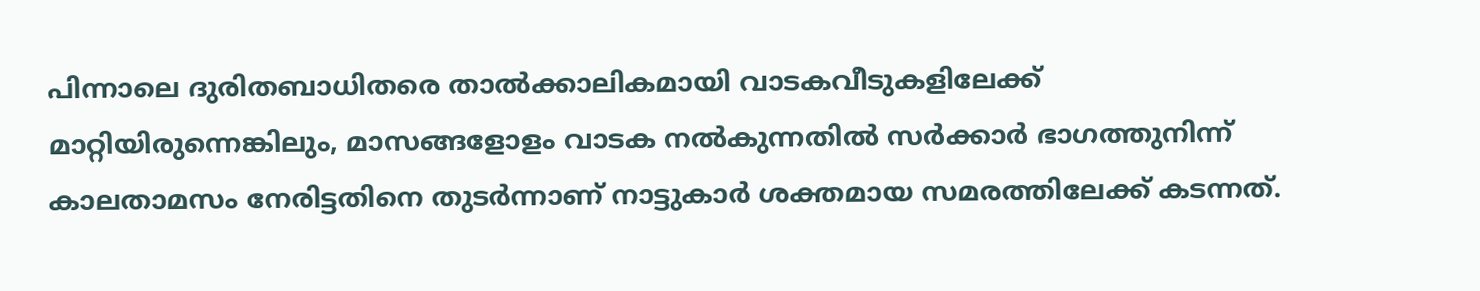പിന്നാലെ ദുരിതബാധിതരെ താൽക്കാലികമായി വാടകവീടുകളിലേക്ക് മാറ്റിയിരുന്നെങ്കിലും, മാസങ്ങളോളം വാടക നൽകുന്നതിൽ സർക്കാർ ഭാഗത്തുനിന്ന് കാലതാമസം നേരിട്ടതിനെ തുടർന്നാണ് നാട്ടുകാർ ശക്തമായ സമരത്തിലേക്ക് കടന്നത്.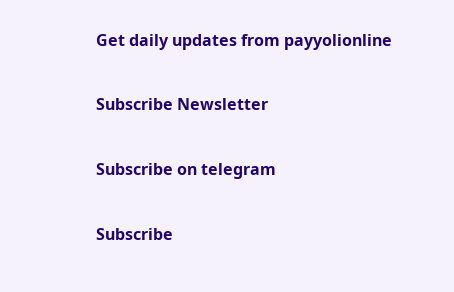Get daily updates from payyolionline

Subscribe Newsletter

Subscribe on telegram

Subscribe